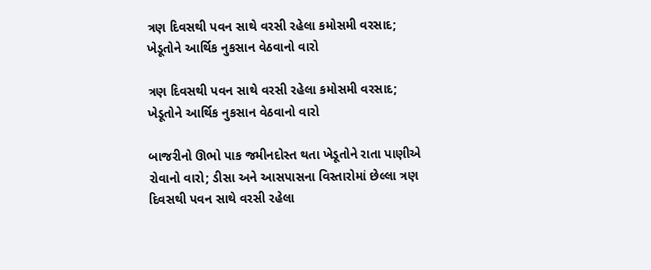ત્રણ દિવસથી પવન સાથે વરસી રહેલા કમોસમી વરસાદ; ખેડૂતોને આર્થિક નુકસાન વેઠવાનો વારો

ત્રણ દિવસથી પવન સાથે વરસી રહેલા કમોસમી વરસાદ; ખેડૂતોને આર્થિક નુકસાન વેઠવાનો વારો

બાજરીનો ઊભો પાક જમીનદોસ્ત થતા ખેડૂતોને રાતા પાણીએ રોવાનો વારો; ડીસા અને આસપાસના વિસ્તારોમાં છેલ્લા ત્રણ દિવસથી પવન સાથે વરસી રહેલા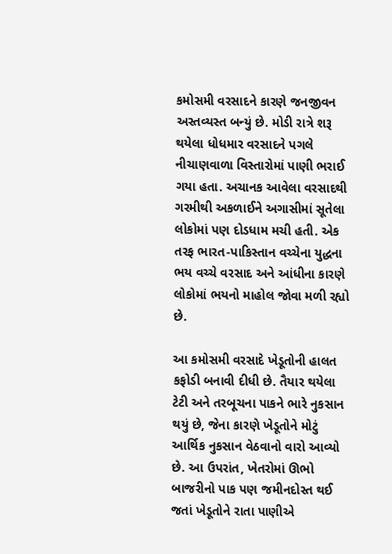કમોસમી વરસાદને કારણે જનજીવન અસ્તવ્યસ્ત બન્યું છે. મોડી રાત્રે શરૂ થયેલા ધોધમાર વરસાદને પગલે નીચાણવાળા વિસ્તારોમાં પાણી ભરાઈ ગયા હતા. અચાનક આવેલા વરસાદથી ગરમીથી અકળાઈને અગાસીમાં સૂતેલા લોકોમાં પણ દોડધામ મચી હતી. એક તરફ ભારત-પાકિસ્તાન વચ્ચેના યુદ્ધના ભય વચ્ચે વરસાદ અને આંધીના કારણે લોકોમાં ભયનો માહોલ જોવા મળી રહ્યો છે.

આ કમોસમી વરસાદે ખેડૂતોની હાલત કફોડી બનાવી દીધી છે. તૈયાર થયેલા ટેટી અને તરબૂચના પાકને ભારે નુકસાન થયું છે, જેના કારણે ખેડૂતોને મોટું આર્થિક નુકસાન વેઠવાનો વારો આવ્યો છે. આ ઉપરાંત, ખેતરોમાં ઊભો બાજરીનો પાક પણ જમીનદોસ્ત થઈ જતાં ખેડૂતોને રાતા પાણીએ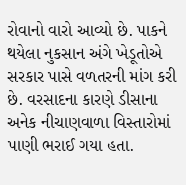રોવાનો વારો આવ્યો છે. પાકને થયેલા નુકસાન અંગે ખેડૂતોએ સરકાર પાસે વળતરની માંગ કરી છે. વરસાદના કારણે ડીસાના અનેક નીચાણવાળા વિસ્તારોમાં પાણી ભરાઈ ગયા હતા.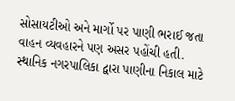સોસાયટીઓ અને માર્ગો પર પાણી ભરાઈ જતા વાહન વ્યવહારને પણ અસર પહોંચી હતી. સ્થાનિક નગરપાલિકા દ્વારા પાણીના નિકાલ માટે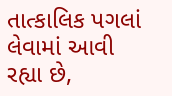તાત્કાલિક પગલાં લેવામાં આવી રહ્યા છે,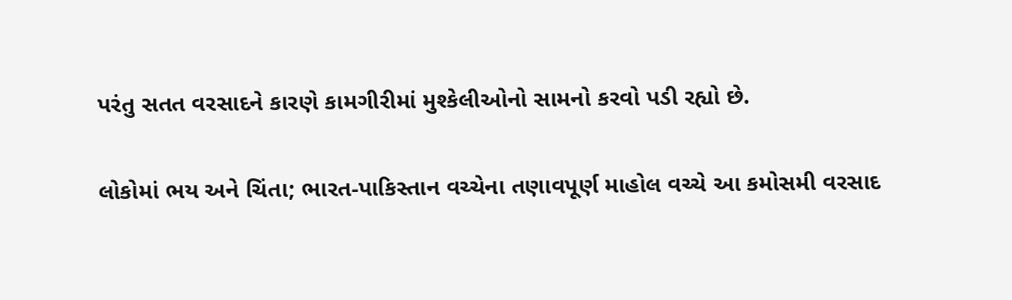પરંતુ સતત વરસાદને કારણે કામગીરીમાં મુશ્કેલીઓનો સામનો કરવો પડી રહ્યો છે.

લોકોમાં ભય અને ચિંતા; ભારત-પાકિસ્તાન વચ્ચેના તણાવપૂર્ણ માહોલ વચ્ચે આ કમોસમી વરસાદ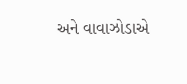અને વાવાઝોડાએ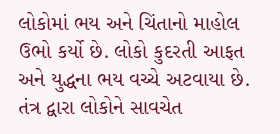લોકોમાં ભય અને ચિંતાનો માહોલ ઉભો કર્યો છે. લોકો કુદરતી આફત અને યુદ્ધના ભય વચ્ચે અટવાયા છે. તંત્ર દ્વારા લોકોને સાવચેત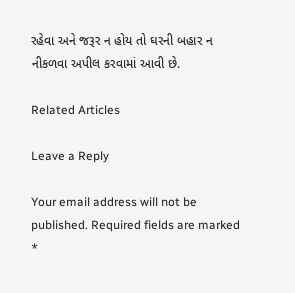રહેવા અને જરૂર ન હોય તો ઘરની બહાર ન નીકળવા અપીલ કરવામાં આવી છે.

Related Articles

Leave a Reply

Your email address will not be published. Required fields are marked *